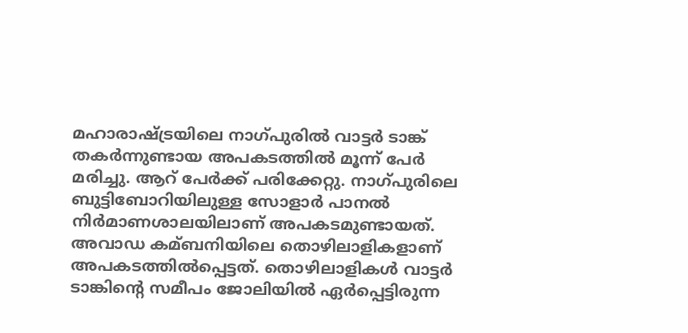മഹാരാഷ്ട്രയിലെ നാഗ്പുരില്‍ വാട്ടർ ടാങ്ക് തകർന്നുണ്ടായ അപകടത്തില്‍ മൂന്ന് പേർ മരിച്ചു. ആറ് പേർക്ക് പരിക്കേറ്റു. നാഗ്പുരിലെ ബുട്ടിബോറിയിലുള്ള സോളാർ പാനല്‍ നിർമാണശാലയിലാണ് അപകടമുണ്ടായത്. അവാഡ കമ്ബനിയിലെ തൊഴിലാളികളാണ് അപകടത്തില്‍പ്പെട്ടത്. തൊഴിലാളികള്‍ വാട്ടർ ടാങ്കിന്റെ സമീപം ജോലിയില്‍ ഏർപ്പെട്ടിരുന്ന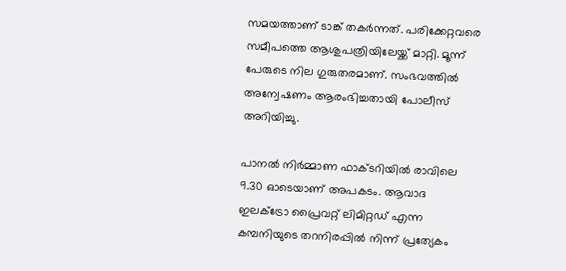സമയത്താണ് ടാങ്ക് തകർന്നത്. പരിക്കേറ്റവരെ സമീപത്തെ ആശുപത്രിയിലേയ്ക്ക് മാറ്റി. മൂന്ന് പേരുടെ നില ഗുരുതരമാണ്. സംഭവത്തില്‍ അന്വേഷണം ആരംഭിച്ചതായി പോലീസ് അറിയിച്ചു.

പാനൽ നിർമ്മാണ ഫാക്ടറിയിൽ രാവിലെ 9.30 ഓടെയാണ് അപകടം. ആവാദ ഇലക്ട്രോ പ്രൈവറ്റ് ലിമിറ്റഡ് എന്ന കമ്പനിയുടെ തറനിരപ്പിൽ നിന്ന് പ്രത്യേകം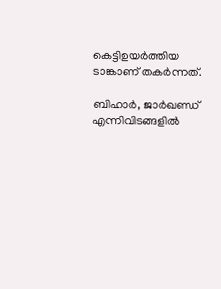കെട്ടിഉയർത്തിയ ടാങ്കാണ് തകർന്നത്.

ബിഹാർ, ജാർഖണ്ഡ് എന്നിവിടങ്ങളിൽ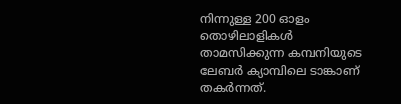നിന്നുള്ള 200 ഓളം തൊഴിലാളികൾ താമസിക്കുന്ന കമ്പനിയുടെ ലേബർ ക്യാമ്പിലെ ടാങ്കാണ് തകർന്നത്.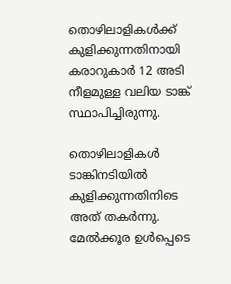തൊഴിലാളികൾക്ക് കുളിക്കുന്നതിനായി കരാറുകാർ 12 അടി നീളമുള്ള വലിയ ടാങ്ക് സ്ഥാപിച്ചിരുന്നു.

തൊഴിലാളികൾ ടാങ്കിനടിയിൽ കുളിക്കുന്നതിനിടെ അത് തകർന്നു. മേൽക്കൂര ഉൾപ്പെടെ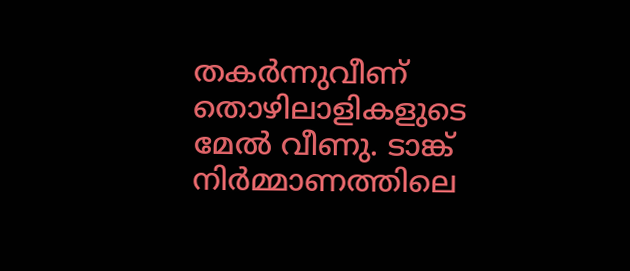തകർന്നുവീണ് തൊഴിലാളികളുടെ മേൽ വീണു. ടാങ്ക് നിർമ്മാണത്തിലെ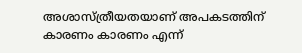അശാസ്ത്രീയതയാണ് അപകടത്തിന് കാരണം കാരണം എന്ന്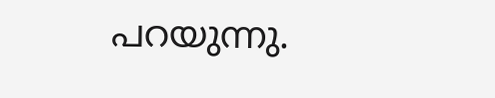പറയുന്നു.